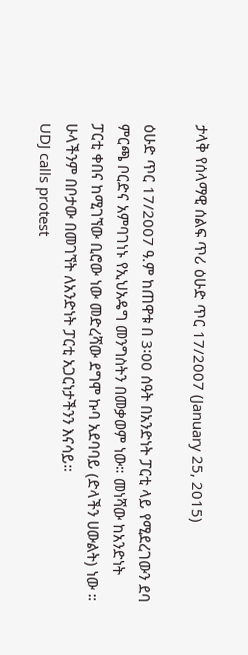ታላቅ የሰላማዊ ሰልፍ ጥሪ ዕሁድ ጥር 17/2007 (January 25, 2015)

ዕሁድ ጥር 17/2007 ዓ.ም ከጠዋቱ በ 3፡00 ሰዓት በአንድነት ፓርቲ ላይ የሚደረገውን ደባ ምርጫ ቦርድና አምባገነኑ የኢህአዴግ መንግስትን በመቃወም ነው። መነሻው ከአንድነት ፓርቲ ቀበና ከሚገኘው ቢሮው ነው መድረሻው ደግሞ ኩባ አደባባይ (ድላችን ሀውልት) ነው ። ሁላችንም በቦታው በመገኘት ለአንድነት ፓርቲ አጋርነታችንን እናሳይ።
UDJ calls protest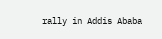rally in Addis Ababa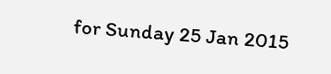for Sunday 25 Jan 2015